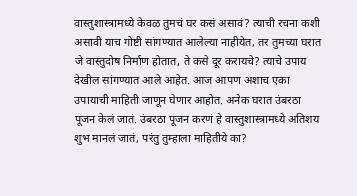वास्तुशास्त्रामध्ये केवळ तुमचं घर कसं असावं? त्याची रचना कशी असावी याच गोष्टी सांगण्यात आलेल्या नाहीयेत, तर तुमच्या घरात जे वास्तुदोष निर्माण होतात, ते कसे दूर करायचे? त्याचे उपाय देखील सांगण्यात आले आहेत. आज आपण अशाच एका उपायाची माहिती जाणून घेणार आहोत. अनेक घरात उंबरठा पूजन केलं जातं. उंबरठा पूजन करणं हे वास्तुशास्त्रामध्ये अतिशय शुभ मानलं जातं, परंतु तुम्हाला माहितीये का?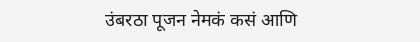उंबरठा पूजन नेमकं कसं आणि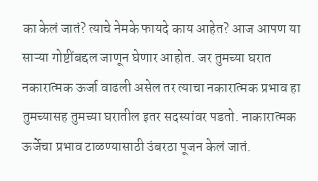का केलं जातं? त्याचे नेमके फायदे काय आहेत? आज आपण या साऱ्या गोष्टींबद्दल जाणून घेणार आहोत. जर तुमच्या घरात नकारात्मक ऊर्जा वाढली असेल तर त्याचा नकारात्मक प्रभाव हा तुमच्यासह तुमच्या घरातील इतर सदस्यांवर पडतो. नाकारात्मक ऊर्जेचा प्रभाव टाळण्यासाठी उंबरठा पूजन केलं जातं.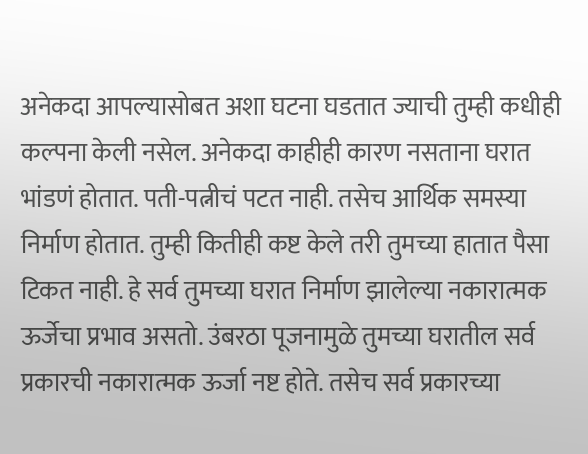अनेकदा आपल्यासोबत अशा घटना घडतात ज्याची तुम्ही कधीही कल्पना केली नसेल. अनेकदा काहीही कारण नसताना घरात भांडणं होतात. पती-पत्नीचं पटत नाही. तसेच आर्थिक समस्या निर्माण होतात. तुम्ही कितीही कष्ट केले तरी तुमच्या हातात पैसा टिकत नाही. हे सर्व तुमच्या घरात निर्माण झालेल्या नकारात्मक ऊर्जेचा प्रभाव असतो. उंबरठा पूजनामुळे तुमच्या घरातील सर्व प्रकारची नकारात्मक ऊर्जा नष्ट होते. तसेच सर्व प्रकारच्या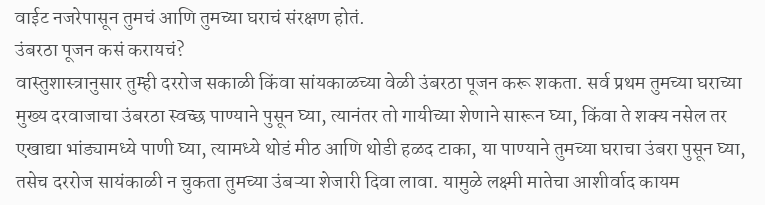वाईट नजरेपासून तुमचं आणि तुमच्या घराचं संरक्षण होतं.
उंबरठा पूजन कसं करायचं?
वास्तुशास्त्रानुसार तुम्ही दररोज सकाळी किंवा सांयकाळच्या वेळी उंबरठा पूजन करू शकता. सर्व प्रथम तुमच्या घराच्या मुख्य दरवाजाचा उंबरठा स्वच्छ पाण्याने पुसून घ्या, त्यानंतर तो गायीच्या शेणाने सारून घ्या, किंवा ते शक्य नसेल तर एखाद्या भांड्यामध्ये पाणी घ्या, त्यामध्ये थोडं मीठ आणि थोडी हळद टाका, या पाण्याने तुमच्या घराचा उंबरा पुसून घ्या, तसेच दररोज सायंकाळी न चुकता तुमच्या उंबऱ्या शेजारी दिवा लावा. यामुळे लक्ष्मी मातेचा आशीर्वाद कायम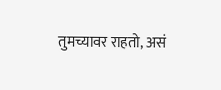तुमच्यावर राहतो, असं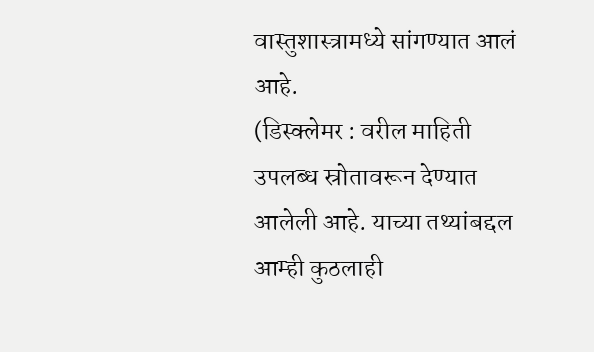वास्तुशास्त्रामध्ये सांगण्यात आलं आहे.
(डिस्क्लेमर : वरील माहिती उपलब्ध स्रोतावरून देण्यात आलेली आहे. याच्या तथ्यांबद्दल आम्ही कुठलाही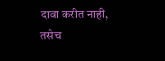दावा करीत नाही, तसेच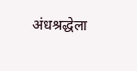अंधश्रद्धेला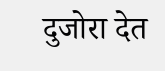दुजोरा देत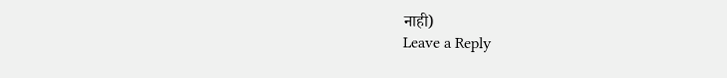नाही)
Leave a Reply